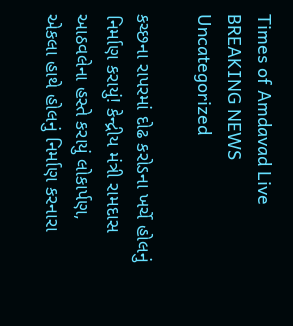Times of Amdavad Live
BREAKING NEWS
Uncategorized

કચ્છના રાપરમાં દોઢ કરોડના ખર્ચે હોલનું નિર્માણ કરાયું! કેન્દ્રીય મંત્રી રામદાસ આઠવલેના હસ્તે કરાયું લોકાર્પણ, એકલા હાથે હોલનું નિર્માણ કરનારા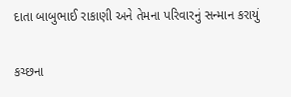દાતા બાબુભાઈ રાકાણી અને તેમના પરિવારનું સન્માન કરાયું

કચ્છના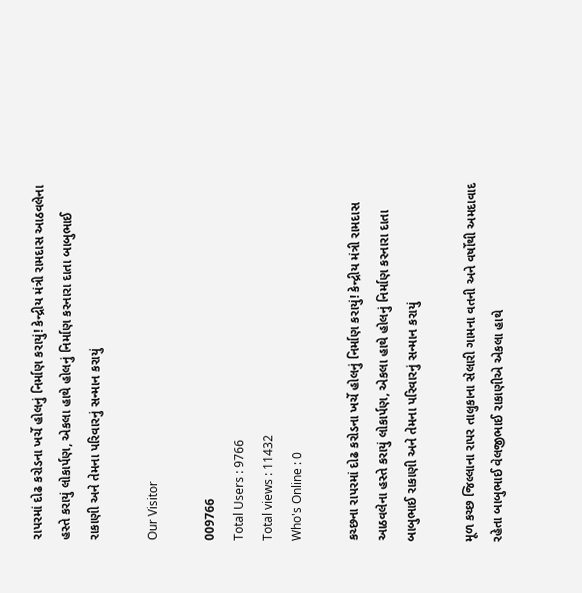રાપરમાં દોઢ કરોડના ખર્ચે હોલનું નિર્માણ કરાયું! કેન્દ્રીય મંત્રી રામદાસ આઠવલેના હસ્તે કરાયું લોકાર્પણ, એકલા હાથે હોલનું નિર્માણ કરનારા દાતા બાબુભાઈ રાકાણી અને તેમના પરિવારનું સન્માન કરાયું

Our Visitor

009766
Total Users : 9766
Total views : 11432
Who's Online : 0

કચ્છના રાપરમાં દોઢ કરોડના ખર્ચે હોલનું નિર્માણ કરાયું! કેન્દ્રીય મંત્રી રામદાસ આઠવલેના હસ્તે કરાયું લોકાર્પણ, એકલા હાથે હોલનું નિર્માણ કરનારા દાતા બાબુભાઈ રાકાણી અને તેમના પરિવારનું સન્માન કરાયું

મૂળ કચ્છ જિલ્લાના રાપર તાલુકાના સેલારી ગામના વતની અને વર્ષોથી અમદાવાદ રહેતા બાબુભાઈ વેલજીભાઈ રાકાણીએ એકલા હાથે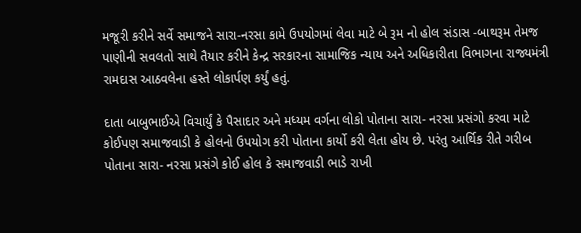મજૂરી કરીને સર્વે સમાજને સારા-નરસા કામે ઉપયોગમાં લેવા માટે બે રૂમ નો હોલ સંડાસ -બાથરૂમ તેમજ પાણીની સવલતો સાથે તૈયાર કરીને કેન્દ્ર સરકારના સામાજિક ન્યાય અને અધિકારીતા વિભાગના રાજ્યમંત્રી રામદાસ આઠવલેના હસ્તે લોકાર્પણ કર્યું હતું.

દાતા બાબુભાઈએ વિચાર્યું કે પૈસાદાર અને મધ્યમ વર્ગના લોકો પોતાના સારા- નરસા પ્રસંગો કરવા માટે કોઈપણ સમાજવાડી કે હોલનો ઉપયોગ કરી પોતાના કાર્યો કરી લેતા હોય છે. પરંતુ આર્થિક રીતે ગરીબ પોતાના સારા- નરસા પ્રસંગે કોઈ હોલ કે સમાજવાડી ભાડે રાખી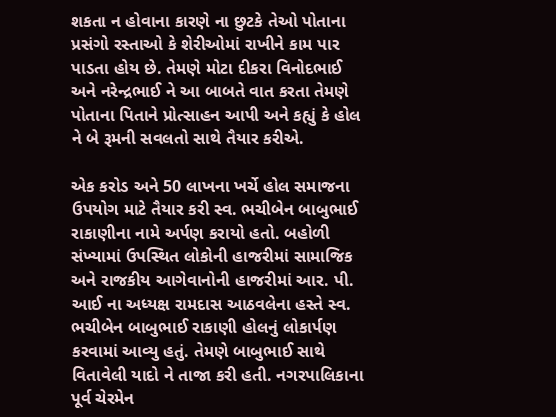શકતા ન હોવાના કારણે ના છુટકે તેઓ પોતાના પ્રસંગો રસ્તાઓ કે શેરીઓમાં રાખીને કામ પાર પાડતા હોય છે. તેમણે મોટા દીકરા વિનોદભાઈ અને નરેન્દ્રભાઈ ને આ બાબતે વાત કરતા તેમણે પોતાના પિતાને પ્રોત્સાહન આપી અને કહ્યું કે હોલ ને બે રૂમની સવલતો સાથે તૈયાર કરીએ.

એક કરોડ અને 50 લાખના ખર્ચે હોલ સમાજના ઉપયોગ માટે તૈયાર કરી સ્વ. ભચીબેન બાબુભાઈ રાકાણીના નામે અર્પણ કરાયો હતો. બહોળી સંખ્યામાં ઉપસ્થિત લોકોની હાજરીમાં સામાજિક અને રાજકીય આગેવાનોની હાજરીમાં આર. પી. આઈ ના અધ્યક્ષ રામદાસ આઠવલેના હસ્તે સ્વ. ભચીબેન બાબુભાઈ રાકાણી હોલનું લોકાર્પણ કરવામાં આવ્યુ હતું. તેમણે બાબુભાઈ સાથે વિતાવેલી યાદો ને તાજા કરી હતી. નગરપાલિકાના પૂર્વ ચેરમેન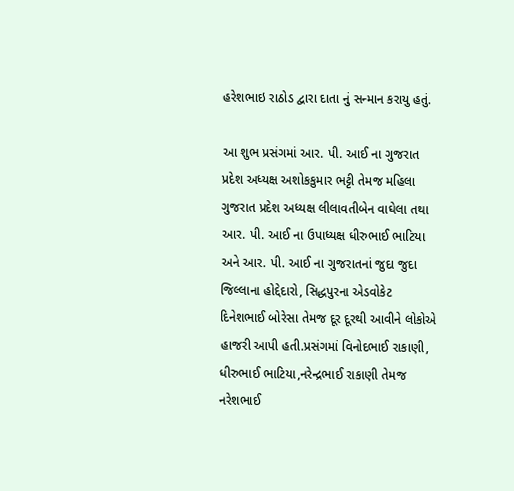હરેશભાઇ રાઠોડ દ્વારા દાતા નું સન્માન કરાયુ હતું.

આ શુભ પ્રસંગમાં આર. પી. આઈ ના ગુજરાત પ્રદેશ અધ્યક્ષ અશોકકુમાર ભટ્ટી તેમજ મહિલા ગુજરાત પ્રદેશ અધ્યક્ષ લીલાવતીબેન વાઘેલા તથા આર. પી. આઈ ના ઉપાધ્યક્ષ ધીરુભાઈ ભાટિયા અને આર. પી. આઈ ના ગુજરાતનાં જુદા જુદા જિલ્લાના હોદ્દેદારો, સિદ્ધપુરના એડવોકેટ દિનેશભાઈ બોરેસા તેમજ દૂર દૂરથી આવીને લોકોએ હાજરી આપી હતી.પ્રસંગમાં વિનોદભાઈ રાકાણી, ધીરુભાઈ ભાટિયા,નરેન્દ્રભાઈ રાકાણી તેમજ નરેશભાઈ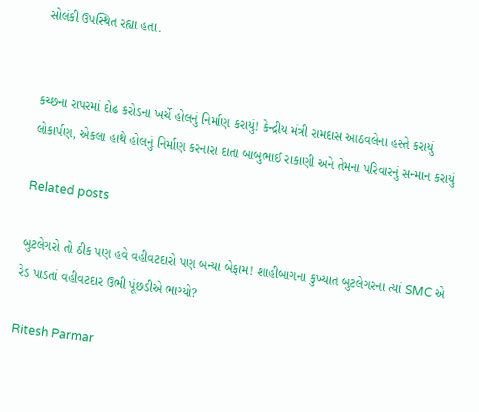સોલંકી ઉપસ્થિત રહ્યા હતા.


કચ્છના રાપરમાં દોઢ કરોડના ખર્ચે હોલનું નિર્માણ કરાયું! કેન્દ્રીય મંત્રી રામદાસ આઠવલેના હસ્તે કરાયું લોકાર્પણ, એકલા હાથે હોલનું નિર્માણ કરનારા દાતા બાબુભાઈ રાકાણી અને તેમના પરિવારનું સન્માન કરાયું

Related posts

બુટલેગરો તો ઠીક પણ હવે વહીવટદારો પણ બન્યા બેફામ! શાહીબાગના કુખ્યાત બુટલેગરના ત્યાં SMC એ રેડ પાડતાં વહીવટદાર ઉભી પૂંછડીએ ભાગ્યો?

Ritesh Parmar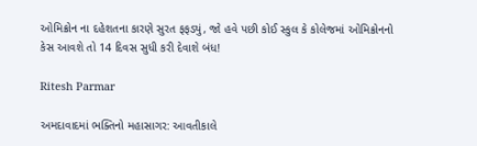ઓમિક્રોન ના દહેશતના કારણે સુરત ફફડ્યું, જો હવે પછી કોઈ સ્કુલ કે કોલેજમાં ઓમિક્રોનનો કેસ આવશે તો 14 દિવસ સુધી કરી દેવાશે બંધ!

Ritesh Parmar

અમદાવાદમાં ભક્તિનો મહાસાગર: આવતીકાલે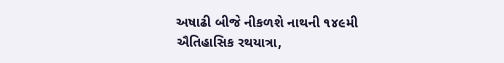અષાઢી બીજે નીકળશે નાથની ૧૪૯મી ઐતિહાસિક રથયાત્રા,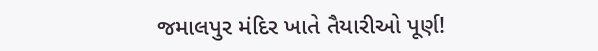જમાલપુર મંદિર ખાતે તૈયારીઓ પૂર્ણ!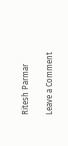Ritesh Parmar

Leave a Comment